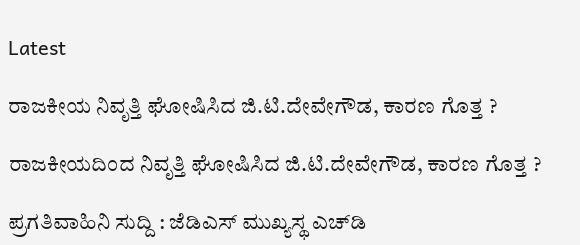Latest

ರಾಜಕೀಯ ನಿವೃತ್ತಿ ಘೋಷಿಸಿದ ಜಿ.ಟಿ.ದೇವೇಗೌಡ, ಕಾರಣ ಗೊತ್ತ ?

ರಾಜಕೀಯದಿಂದ ನಿವೃತ್ತಿ ಘೋಷಿಸಿದ ಜಿ.ಟಿ.ದೇವೇಗೌಡ, ಕಾರಣ ಗೊತ್ತ ?

ಪ್ರಗತಿವಾಹಿನಿ ಸುದ್ದಿ : ಜೆಡಿಎಸ್ ಮುಖ್ಯಸ್ಥ ಎಚ್‌ಡಿ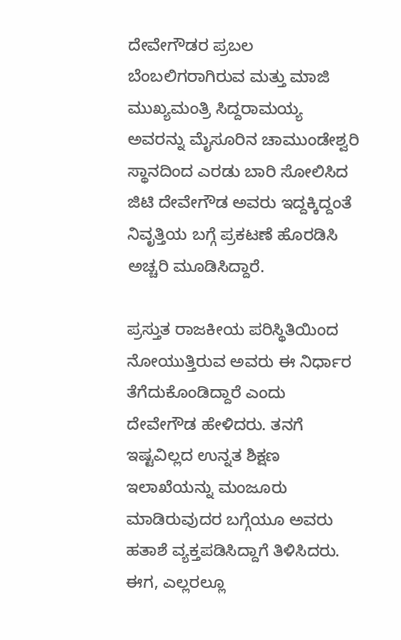ದೇವೇಗೌಡರ ಪ್ರಬಲ ಬೆಂಬಲಿಗರಾಗಿರುವ ಮತ್ತು ಮಾಜಿ ಮುಖ್ಯಮಂತ್ರಿ ಸಿದ್ದರಾಮಯ್ಯ ಅವರನ್ನು ಮೈಸೂರಿನ ಚಾಮುಂಡೇಶ್ವರಿ ಸ್ಥಾನದಿಂದ ಎರಡು ಬಾರಿ ಸೋಲಿಸಿದ ಜಿಟಿ ದೇವೇಗೌಡ ಅವರು ಇದ್ದಕ್ಕಿದ್ದಂತೆ ನಿವೃತ್ತಿಯ ಬಗ್ಗೆ ಪ್ರಕಟಣೆ ಹೊರಡಿಸಿ ಅಚ್ಚರಿ ಮೂಡಿಸಿದ್ದಾರೆ.

ಪ್ರಸ್ತುತ ರಾಜಕೀಯ ಪರಿಸ್ಥಿತಿಯಿಂದ ನೋಯುತ್ತಿರುವ ಅವರು ಈ ನಿರ್ಧಾರ ತೆಗೆದುಕೊಂಡಿದ್ದಾರೆ ಎಂದು ದೇವೇಗೌಡ ಹೇಳಿದರು. ತನಗೆ ಇಷ್ಟವಿಲ್ಲದ ಉನ್ನತ ಶಿಕ್ಷಣ ಇಲಾಖೆಯನ್ನು ಮಂಜೂರು ಮಾಡಿರುವುದರ ಬಗ್ಗೆಯೂ ಅವರು ಹತಾಶೆ ವ್ಯಕ್ತಪಡಿಸಿದ್ದಾಗೆ ತಿಳಿಸಿದರು. ಈಗ, ಎಲ್ಲರಲ್ಲೂ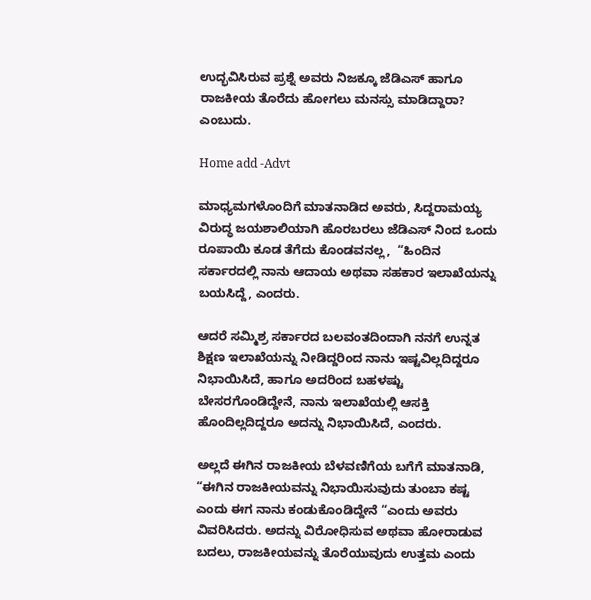ಉದ್ಭವಿಸಿರುವ ಪ್ರಶ್ನೆ ಅವರು ನಿಜಕ್ಕೂ ಜೆಡಿಎಸ್ ಹಾಗೂ ರಾಜಕೀಯ ತೊರೆದು ಹೋಗಲು ಮನಸ್ಸು ಮಾಡಿದ್ದಾರಾ? ಎಂಬುದು.

Home add -Advt

ಮಾಧ್ಯಮಗಳೊಂದಿಗೆ ಮಾತನಾಡಿದ ಅವರು, ಸಿದ್ದರಾಮಯ್ಯ ವಿರುದ್ಧ ಜಯಶಾಲಿಯಾಗಿ ಹೊರಬರಲು ಜೆಡಿಎಸ್ ನಿಂದ ಒಂದು ರೂಪಾಯಿ ಕೂಡ ತೆಗೆದು ಕೊಂಡವನಲ್ಲ,  “ಹಿಂದಿನ ಸರ್ಕಾರದಲ್ಲಿ ನಾನು ಆದಾಯ ಅಥವಾ ಸಹಕಾರ ಇಲಾಖೆಯನ್ನು ಬಯಸಿದ್ದೆ, ಎಂದರು.

ಆದರೆ ಸಮ್ಮಿಶ್ರ ಸರ್ಕಾರದ ಬಲವಂತದಿಂದಾಗಿ ನನಗೆ ಉನ್ನತ ಶಿಕ್ಷಣ ಇಲಾಖೆಯನ್ನು ನೀಡಿದ್ದರಿಂದ ನಾನು ಇಷ್ಟವಿಲ್ಲದಿದ್ದರೂ ನಿಭಾಯಿಸಿದೆ, ಹಾಗೂ ಅದರಿಂದ ಬಹಳಷ್ಟು ಬೇಸರಗೊಂಡಿದ್ದೇನೆ, ನಾನು ಇಲಾಖೆಯಲ್ಲಿ ಆಸಕ್ತಿ ಹೊಂದಿಲ್ಲದಿದ್ದರೂ ಅದನ್ನು ನಿಭಾಯಿಸಿದೆ, ಎಂದರು.

ಅಲ್ಲದೆ ಈಗಿನ ರಾಜಕೀಯ ಬೆಳವಣಿಗೆಯ ಬಗೆಗೆ ಮಾತನಾಡಿ, “ಈಗಿನ ರಾಜಕೀಯವನ್ನು ನಿಭಾಯಿಸುವುದು ತುಂಬಾ ಕಷ್ಟ ಎಂದು ಈಗ ನಾನು ಕಂಡುಕೊಂಡಿದ್ದೇನೆ “ಎಂದು ಅವರು ವಿವರಿಸಿದರು. ಅದನ್ನು ವಿರೋಧಿಸುವ ಅಥವಾ ಹೋರಾಡುವ ಬದಲು, ರಾಜಕೀಯವನ್ನು ತೊರೆಯುವುದು ಉತ್ತಮ ಎಂದು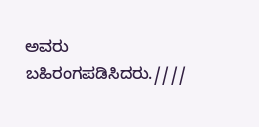ಅವರು ಬಹಿರಂಗಪಡಿಸಿದರು.////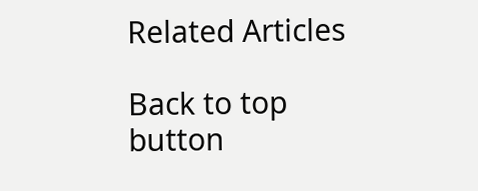Related Articles

Back to top button